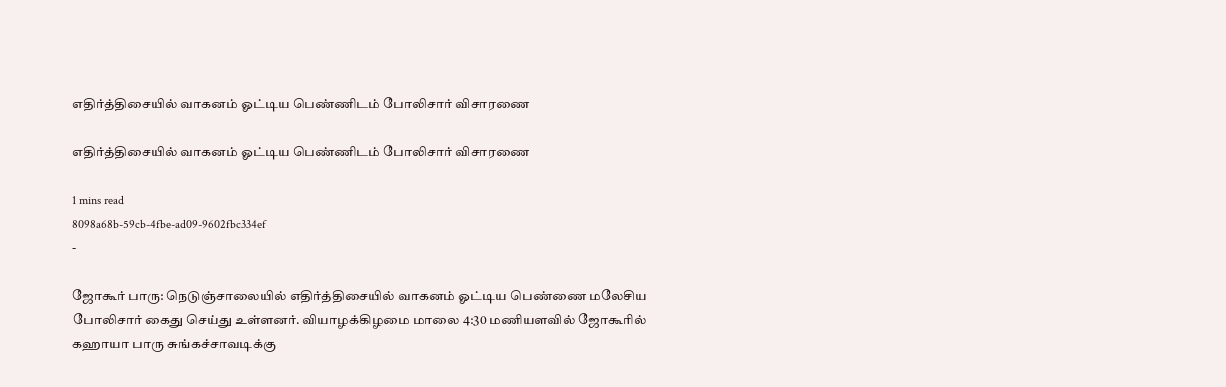எதிர்த்திசையில் வாகனம் ஓட்டிய பெண்ணிடம் போலிசார் விசாரணை

எதிர்த்திசையில் வாகனம் ஓட்டிய பெண்ணிடம் போலிசார் விசாரணை

1 mins read
8098a68b-59cb-4fbe-ad09-9602fbc334ef
-

ஜோகூர் பாரு: நெடுஞ்சாலையில் எதிர்த்திசையில் வாகனம் ஓட்டிய பெண்ணை மலேசிய போலிசார் கைது செய்து உள்ளனர். வியாழக்கிழமை மாலை 4:30 மணியளவில் ஜோகூரில் கஹாயா பாரு சுங்கச்சாவடிக்கு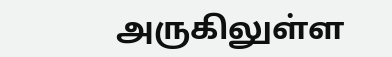அருகிலுள்ள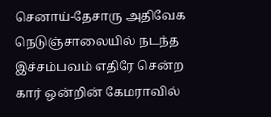செனாய்-தேசாரு அதிவேக நெடுஞ்சாலையில் நடந்த இச்சம்பவம் எதிரே சென்ற கார் ஒன்றின் கேமராவில்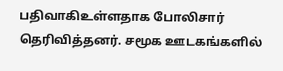பதிவாகிஉள்ளதாக போலிசார் தெரிவித்தனர். சமூக ஊடகங்களில்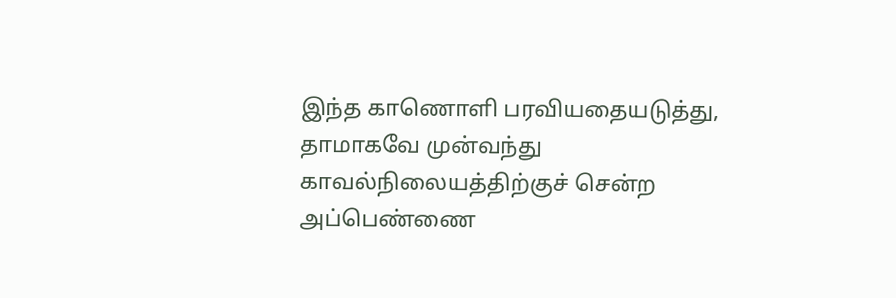இந்த காணொளி பரவியதையடுத்து, தாமாகவே முன்வந்து காவல்நிலையத்திற்குச் சென்ற அப்பெண்ணை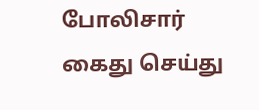போலிசார் கைது செய்து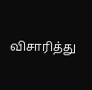விசாரித்து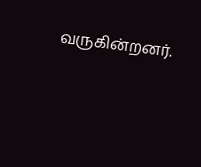வருகின்றனர்.